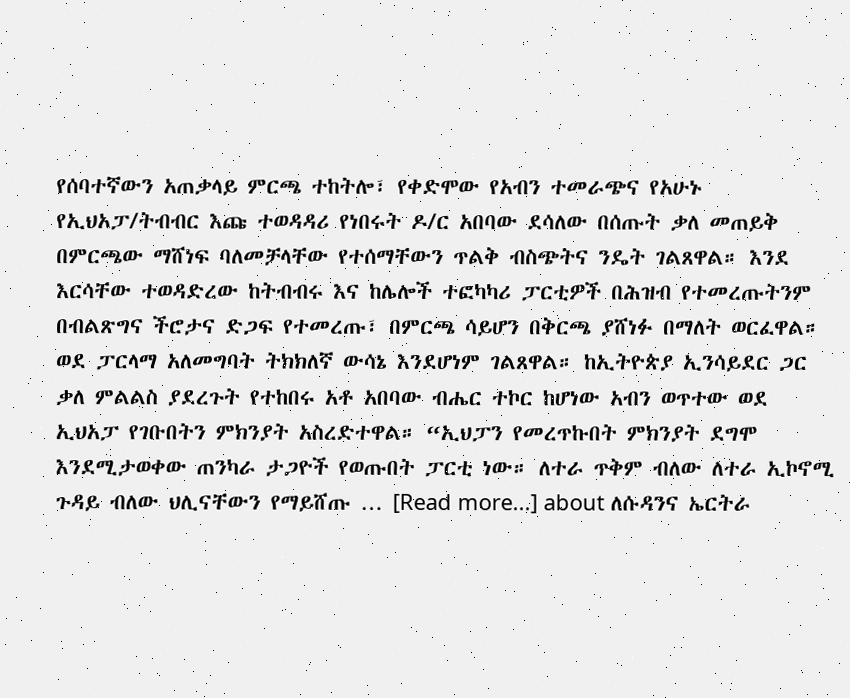የሰባተኛውን አጠቃላይ ምርጫ ተከትሎ፣ የቀድሞው የአብን ተመራጭና የአሁኑ የኢህአፓ/ትብብር እጩ ተወዳዳሪ የነበሩት ዶ/ር አበባው ደሳለው በሰጡት ቃለ መጠይቅ በምርጫው ማሸነፍ ባለመቻላቸው የተሰማቸውን ጥልቅ ብስጭትና ንዴት ገልጸዋል። እንደ እርሳቸው ተወዳድረው ከትብብሩ እና ከሌሎች ተፎካካሪ ፓርቲዎች በሕዝብ የተመረጡትንም በብልጽግና ችሮታና ድጋፍ የተመረጡ፣ በምርጫ ሳይሆን በቅርጫ ያሸነፉ በማለት ወርፈዋል። ወደ ፓርላማ አለመግባት ትክክለኛ ውሳኔ እንደሆነም ገልጸዋል። ከኢትዮጵያ ኢንሳይደር ጋር ቃለ ምልልስ ያደረጉት የተከበሩ አቶ አበባው ብሔር ተኮር ከሆነው አብን ወጥተው ወደ ኢህአፓ የገቡበትን ምክንያት አስረድተዋል። “ኢህፓን የመረጥኩበት ምክንያት ደግሞ እንደሚታወቀው ጠንካራ ታጋዮች የወጡበት ፓርቲ ነው። ለተራ ጥቅም ብለው ለተራ ኢኮኖሚ ጉዳይ ብለው ህሊናቸውን የማይሸጡ … [Read more...] about ለሱዳንና ኤርትራ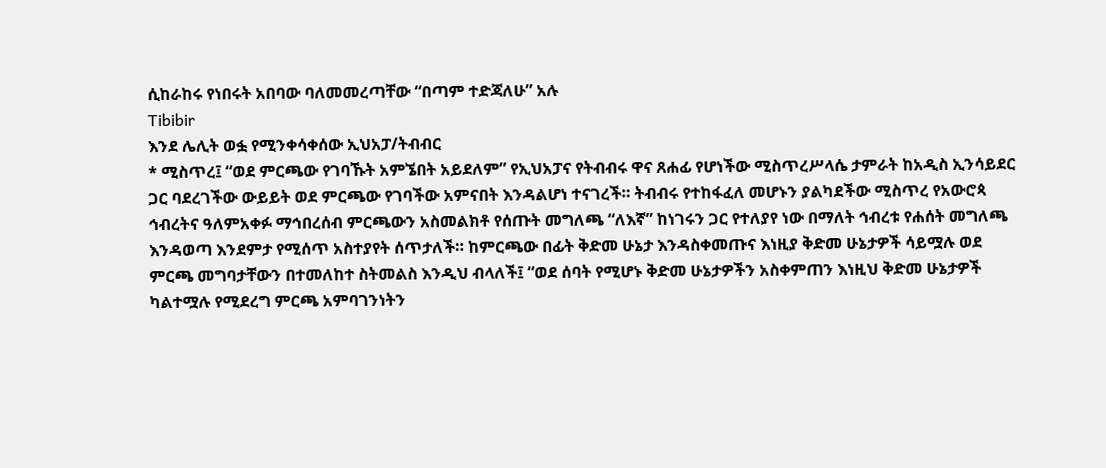ሲከራከሩ የነበሩት አበባው ባለመመረጣቸው “በጣም ተድጃለሁ” አሉ
Tibibir
እንደ ሌሊት ወፏ የሚንቀሳቀሰው ኢህአፓ/ትብብር
* ሚስጥረ፤ “ወደ ምርጫው የገባኹት አምኜበት አይደለም” የኢህአፓና የትብብሩ ዋና ጸሐፊ የሆነችው ሚስጥረሥላሴ ታምራት ከአዲስ ኢንሳይደር ጋር ባደረገችው ውይይት ወደ ምርጫው የገባችው አምናበት እንዳልሆነ ተናገረች። ትብብሩ የተከፋፈለ መሆኑን ያልካደችው ሚስጥረ የአውሮጳ ኅብረትና ዓለምአቀፉ ማኅበረሰብ ምርጫውን አስመልክቶ የሰጡት መግለጫ “ለእኛ” ከነገሩን ጋር የተለያየ ነው በማለት ኅብረቱ የሐሰት መግለጫ እንዳወጣ እንደምታ የሚሰጥ አስተያየት ሰጥታለች። ከምርጫው በፊት ቅድመ ሁኔታ እንዳስቀመጡና እነዚያ ቅድመ ሁኔታዎች ሳይሟሉ ወደ ምርጫ መግባታቸውን በተመለከተ ስትመልስ እንዲህ ብላለች፤ “ወደ ሰባት የሚሆኑ ቅድመ ሁኔታዎችን አስቀምጠን እነዚህ ቅድመ ሁኔታዎች ካልተሟሉ የሚደረግ ምርጫ አምባገንነትን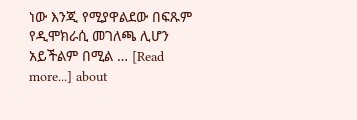ነው እንጂ የሚያዋልደው በፍጹም የዲሞክራሲ መገለጫ ሊሆን አይችልም በሚል … [Read more...] about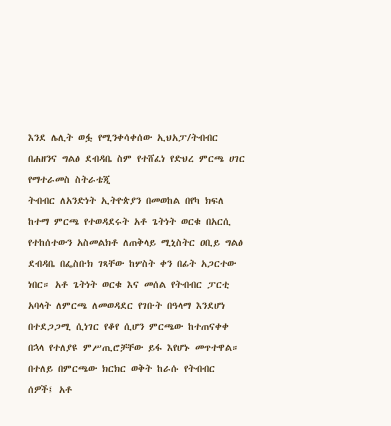እንደ ሌሊት ወፏ የሚንቀሳቀሰው ኢህአፓ/ትብብር
በሐዘንና ግልፅ ደብዳቤ ስም የተሸፈነ የድህረ ምርጫ ሀገር የማተራመስ ስትራቴጂ
ትብብር ለአንድነት ኢትዮጵያን በመወከል በየካ ክፍለ ከተማ ምርጫ የተወዳደሩት አቶ ጌትነት ወርቁ በአርሲ የተከሰተውን አስመልክቶ ለጠቅላይ ሚኒስትር ዐቢይ ግልፅ ደብዳቤ በፌስቡክ ገጻቸው ከሦስት ቀን በፊት አጋርተው ነበር። አቶ ጌትነት ወርቁ እና መሰል የትብብር ፓርቲ አባላት ለምርጫ ለመወዳደር የገቡት በዓላማ እንደሆነ በተደጋጋሚ ሲነገር የቆየ ሲሆን ምርጫው ከተጠናቀቀ በኋላ የተለያዩ ምሥጢሮቻቸው ይፋ እየሆኑ መጥተዋል። በተለይ በምርጫው ክርክር ወቅት ከራሱ የትብብር ሰዎች፤ አቶ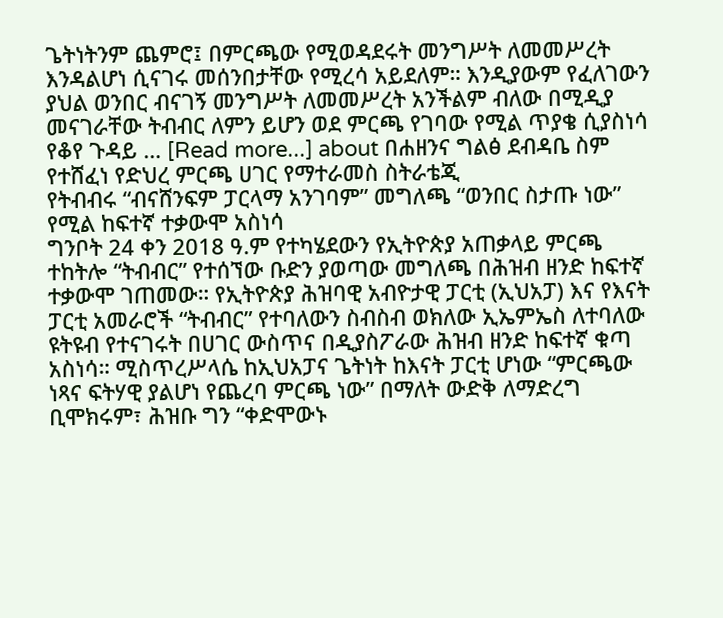ጌትነትንም ጨምሮ፤ በምርጫው የሚወዳደሩት መንግሥት ለመመሥረት እንዳልሆነ ሲናገሩ መሰንበታቸው የሚረሳ አይደለም። እንዲያውም የፈለገውን ያህል ወንበር ብናገኝ መንግሥት ለመመሥረት አንችልም ብለው በሚዲያ መናገራቸው ትብብር ለምን ይሆን ወደ ምርጫ የገባው የሚል ጥያቄ ሲያስነሳ የቆየ ጉዳይ … [Read more...] about በሐዘንና ግልፅ ደብዳቤ ስም የተሸፈነ የድህረ ምርጫ ሀገር የማተራመስ ስትራቴጂ
የትብብሩ “ብናሸንፍም ፓርላማ አንገባም” መግለጫ “ወንበር ስታጡ ነው” የሚል ከፍተኛ ተቃውሞ አስነሳ
ግንቦት 24 ቀን 2018 ዓ.ም የተካሄደውን የኢትዮጵያ አጠቃላይ ምርጫ ተከትሎ “ትብብር” የተሰኘው ቡድን ያወጣው መግለጫ በሕዝብ ዘንድ ከፍተኛ ተቃውሞ ገጠመው። የኢትዮጵያ ሕዝባዊ አብዮታዊ ፓርቲ (ኢህአፓ) እና የእናት ፓርቲ አመራሮች “ትብብር” የተባለውን ስብስብ ወክለው ኢኤምኤስ ለተባለው ዩትዩብ የተናገሩት በሀገር ውስጥና በዲያስፖራው ሕዝብ ዘንድ ከፍተኛ ቁጣ አስነሳ። ሚስጥረሥላሴ ከኢህአፓና ጌትነት ከእናት ፓርቲ ሆነው “ምርጫው ነጻና ፍትሃዊ ያልሆነ የጨረባ ምርጫ ነው” በማለት ውድቅ ለማድረግ ቢሞክሩም፣ ሕዝቡ ግን “ቀድሞውኑ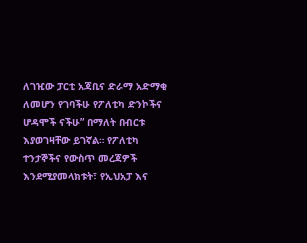ለገዢው ፓርቲ አጃቢና ድራማ አድማቂ ለመሆን የገባችሁ የፖለቲካ ድንኮችና ሆዳሞች ናችሁ” በማለት በብርቱ እያወገዛቸው ይገኛል። የፖለቲካ ተንታኞችና የውስጥ መረጃዎች እንደሚያመላክቱት፣ የኢህአፓ እና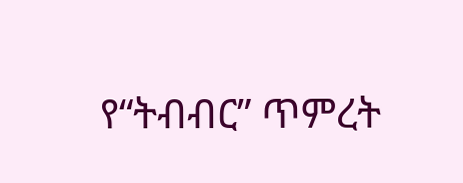የ“ትብብር” ጥምረት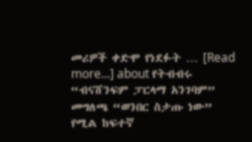መሪዎች ቀድሞ የነደፉት … [Read more...] about የትብብሩ “ብናሸንፍም ፓርላማ አንገባም” መግለጫ “ወንበር ስታጡ ነው” የሚል ከፍተኛ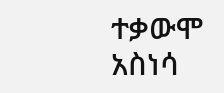ተቃውሞ አስነሳ